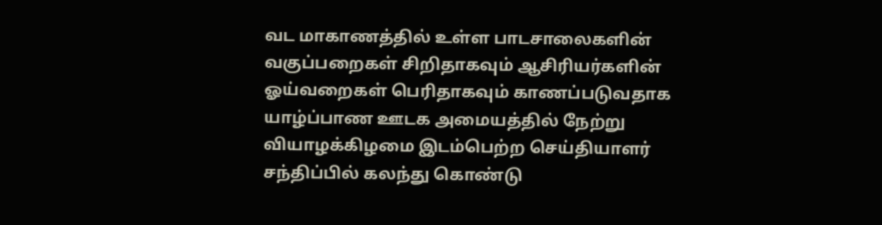வட மாகாணத்தில் உள்ள பாடசாலைகளின் வகுப்பறைகள் சிறிதாகவும் ஆசிரியர்களின் ஓய்வறைகள் பெரிதாகவும் காணப்படுவதாக யாழ்ப்பாண ஊடக அமையத்தில் நேற்று வியாழக்கிழமை இடம்பெற்ற செய்தியாளர் சந்திப்பில் கலந்து கொண்டு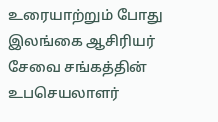உரையாற்றும் போது இலங்கை ஆசிரியர் சேவை சங்கத்தின் உபசெயலாளர்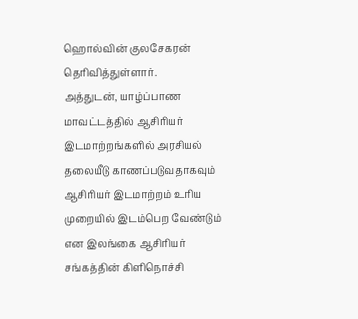ஹொல்வின் குலசேகரன் தெரிவித்துள்ளார்.
அத்துடன், யாழ்ப்பாண மாவட்டத்தில் ஆசிரியர் இடமாற்றங்களில் அரசியல் தலையீடு காணப்படுவதாகவும் ஆசிரியர் இடமாற்றம் உரிய முறையில் இடம்பெற வேண்டும் என இலங்கை ஆசிரியர் சங்கத்தின் கிளிநொச்சி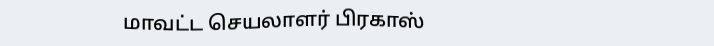மாவட்ட செயலாளர் பிரகாஸ்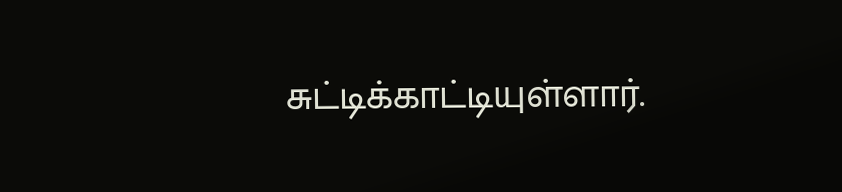சுட்டிக்காட்டியுள்ளார்.